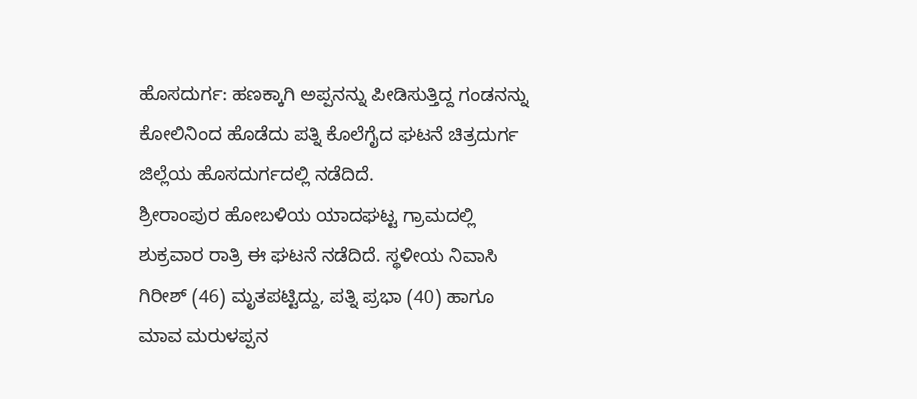ಹೊಸದುರ್ಗ: ಹಣಕ್ಕಾಗಿ ಅಪ್ಪನನ್ನು ಪೀಡಿಸುತ್ತಿದ್ದ ಗಂಡನನ್ನು ಕೋಲಿನಿಂದ ಹೊಡೆದು ಪತ್ನಿ ಕೊಲೆಗೈದ ಘಟನೆ ಚಿತ್ರದುರ್ಗ ಜಿಲ್ಲೆಯ ಹೊಸದುರ್ಗದಲ್ಲಿ ನಡೆದಿದೆ.
ಶ್ರೀರಾಂಪುರ ಹೋಬಳಿಯ ಯಾದಘಟ್ಟ ಗ್ರಾಮದಲ್ಲಿ ಶುಕ್ರವಾರ ರಾತ್ರಿ ಈ ಘಟನೆ ನಡೆದಿದೆ. ಸ್ಥಳೀಯ ನಿವಾಸಿ ಗಿರೀಶ್ (46) ಮೃತಪಟ್ಟಿದ್ದು, ಪತ್ನಿ ಪ್ರಭಾ (40) ಹಾಗೂ ಮಾವ ಮರುಳಪ್ಪನ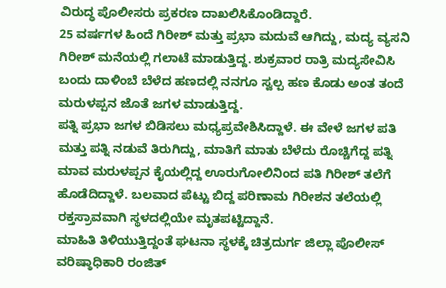ವಿರುದ್ಧ ಪೊಲೀಸರು ಪ್ರಕರಣ ದಾಖಲಿಸಿಕೊಂಡಿದ್ದಾರೆ.
25 ವರ್ಷಗಳ ಹಿಂದೆ ಗಿರೀಶ್ ಮತ್ತು ಪ್ರಭಾ ಮದುವೆ ಆಗಿದ್ದು, ಮದ್ಯ ವ್ಯಸನಿ ಗಿರೀಶ್ ಮನೆಯಲ್ಲಿ ಗಲಾಟೆ ಮಾಡುತ್ತಿದ್ದ. ಶುಕ್ರವಾರ ರಾತ್ರಿ ಮದ್ಯಸೇವಿಸಿ ಬಂದು ದಾಳಿಂಬೆ ಬೆಳೆದ ಹಣದಲ್ಲಿ ನನಗೂ ಸ್ವಲ್ಪ ಹಣ ಕೊಡು ಅಂತ ತಂದೆ ಮರುಳಪ್ಪನ ಜೊತೆ ಜಗಳ ಮಾಡುತ್ತಿದ್ದ.
ಪತ್ನಿ ಪ್ರಭಾ ಜಗಳ ಬಿಡಿಸಲು ಮಧ್ಯಪ್ರವೇಶಿಸಿದ್ದಾಳೆ. ಈ ವೇಳೆ ಜಗಳ ಪತಿ ಮತ್ತು ಪತ್ನಿ ನಡುವೆ ತಿರುಗಿದ್ದು, ಮಾತಿಗೆ ಮಾತು ಬೆಳೆದು ರೊಚ್ಚಿಗೆದ್ದ ಪತ್ನಿ ಮಾವ ಮರುಳಪ್ಪನ ಕೈಯಲ್ಲಿದ್ದ ಊರುಗೋಲಿನಿಂದ ಪತಿ ಗಿರೀಶ್ ತಲೆಗೆ ಹೊಡೆದಿದ್ದಾಳೆ. ಬಲವಾದ ಪೆಟ್ಟು ಬಿದ್ದ ಪರಿಣಾಮ ಗಿರೀಶನ ತಲೆಯಲ್ಲಿ ರಕ್ತಸ್ರಾವವಾಗಿ ಸ್ಥಳದಲ್ಲಿಯೇ ಮೃತಪಟ್ಟಿದ್ದಾನೆ.
ಮಾಹಿತಿ ತಿಳಿಯುತ್ತಿದ್ದಂತೆ ಘಟನಾ ಸ್ಥಳಕ್ಕೆ ಚಿತ್ರದುರ್ಗ ಜಿಲ್ಲಾ ಪೊಲೀಸ್ ವರಿಷ್ಠಾಧಿಕಾರಿ ರಂಜಿತ್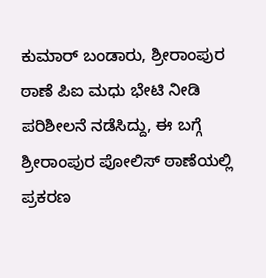ಕುಮಾರ್ ಬಂಡಾರು, ಶ್ರೀರಾಂಪುರ ಠಾಣೆ ಪಿಐ ಮಧು ಭೇಟಿ ನೀಡಿ ಪರಿಶೀಲನೆ ನಡೆಸಿದ್ದು, ಈ ಬಗ್ಗೆ ಶ್ರೀರಾಂಪುರ ಪೋಲಿಸ್ ಠಾಣೆಯಲ್ಲಿ ಪ್ರಕರಣ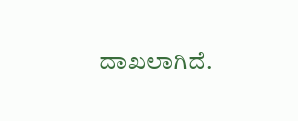ದಾಖಲಾಗಿದೆ.